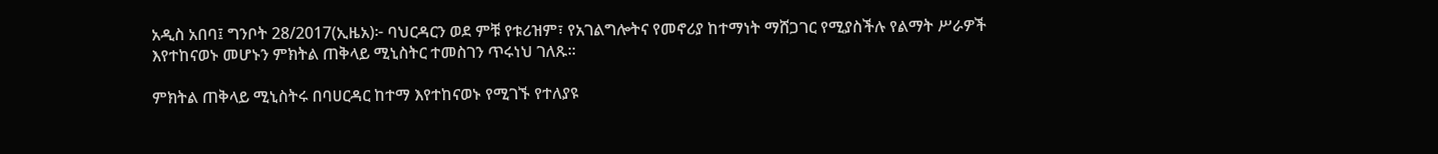አዲስ አበባ፤ ግንቦት 28/2017(ኢዜአ)፦ ባህርዳርን ወደ ምቹ የቱሪዝም፣ የአገልግሎትና የመኖሪያ ከተማነት ማሸጋገር የሚያስችሉ የልማት ሥራዎች እየተከናወኑ መሆኑን ምክትል ጠቅላይ ሚኒስትር ተመስገን ጥሩነህ ገለጹ።

ምክትል ጠቅላይ ሚኒስትሩ በባሀርዳር ከተማ እየተከናወኑ የሚገኙ የተለያዩ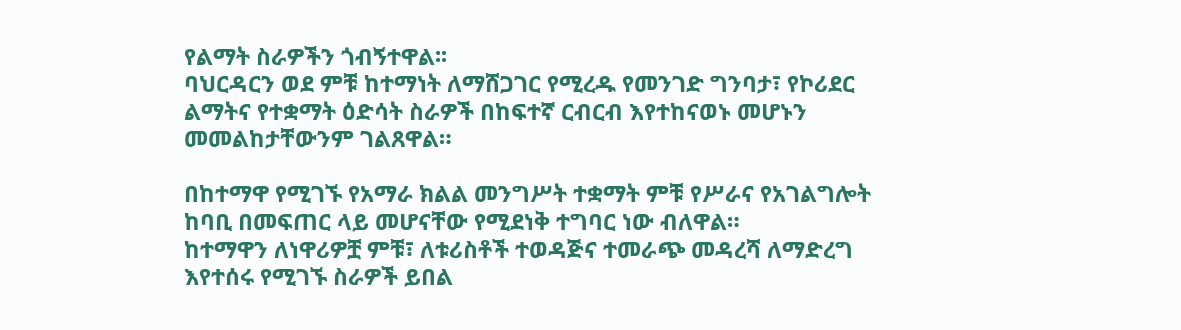የልማት ስራዎችን ጎብኝተዋል፡፡
ባህርዳርን ወደ ምቹ ከተማነት ለማሸጋገር የሚረዱ የመንገድ ግንባታ፣ የኮሪደር ልማትና የተቋማት ዕድሳት ስራዎች በከፍተኛ ርብርብ እየተከናወኑ መሆኑን መመልከታቸውንም ገልጸዋል።

በከተማዋ የሚገኙ የአማራ ክልል መንግሥት ተቋማት ምቹ የሥራና የአገልግሎት ከባቢ በመፍጠር ላይ መሆናቸው የሚደነቅ ተግባር ነው ብለዋል።
ከተማዋን ለነዋሪዎቿ ምቹ፣ ለቱሪስቶች ተወዳጅና ተመራጭ መዳረሻ ለማድረግ እየተሰሩ የሚገኙ ስራዎች ይበል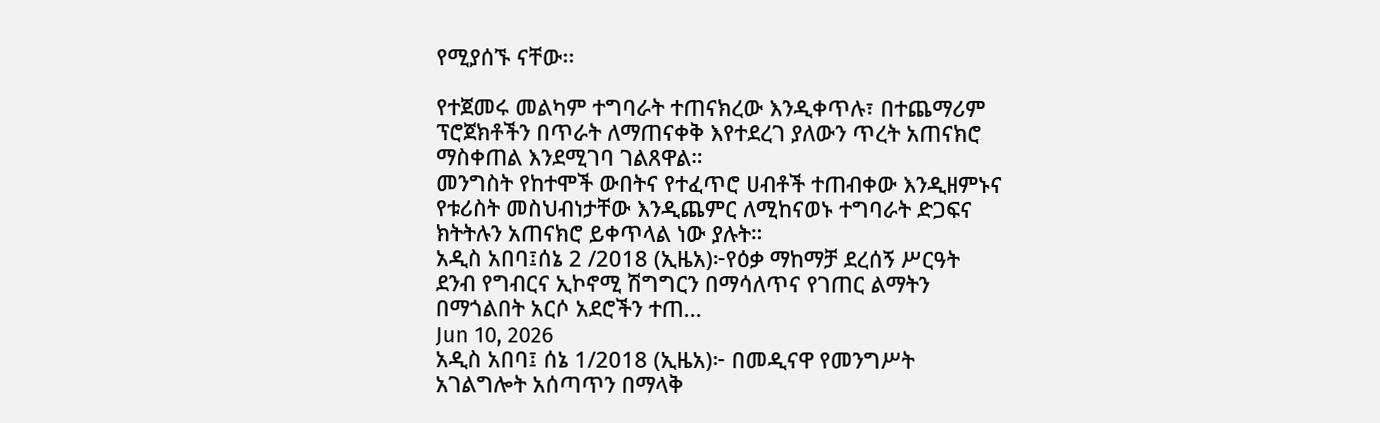የሚያሰኙ ናቸው፡፡

የተጀመሩ መልካም ተግባራት ተጠናክረው እንዲቀጥሉ፣ በተጨማሪም ፕሮጀክቶችን በጥራት ለማጠናቀቅ እየተደረገ ያለውን ጥረት አጠናክሮ ማስቀጠል እንደሚገባ ገልጸዋል።
መንግስት የከተሞች ውበትና የተፈጥሮ ሀብቶች ተጠብቀው እንዲዘምኑና የቱሪስት መስህብነታቸው እንዲጨምር ለሚከናወኑ ተግባራት ድጋፍና ክትትሉን አጠናክሮ ይቀጥላል ነው ያሉት።
አዲስ አበባ፤ሰኔ 2 /2018 (ኢዜአ)፦የዕቃ ማከማቻ ደረሰኝ ሥርዓት ደንብ የግብርና ኢኮኖሚ ሽግግርን በማሳለጥና የገጠር ልማትን በማጎልበት አርሶ አደሮችን ተጠ...
Jun 10, 2026
አዲስ አበባ፤ ሰኔ 1/2018 (ኢዜአ)፦ በመዲናዋ የመንግሥት አገልግሎት አሰጣጥን በማላቅ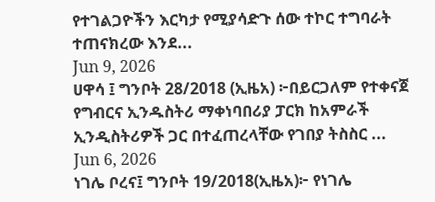የተገልጋዮችን እርካታ የሚያሳድጉ ሰው ተኮር ተግባራት ተጠናክረው እንደ...
Jun 9, 2026
ሀዋሳ ፤ ግንቦት 28/2018 (ኢዜአ) ፦በይርጋለም የተቀናጀ የግብርና ኢንዱስትሪ ማቀነባበሪያ ፓርክ ከአምራች ኢንዲስትሪዎች ጋር በተፈጠረላቸው የገበያ ትስስር ...
Jun 6, 2026
ነገሌ ቦረና፤ ግንቦት 19/2018(ኢዜአ)፦ የነገሌ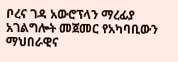ቦረና ገዳ አውሮፕላን ማረፊያ አገልግሎት መጀመር የአካባቢውን ማህበራዊና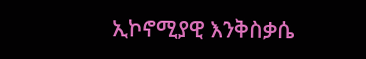ኢኮኖሚያዊ እንቅስቃሴ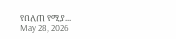የበለጠ የሚያ...
May 28, 2026